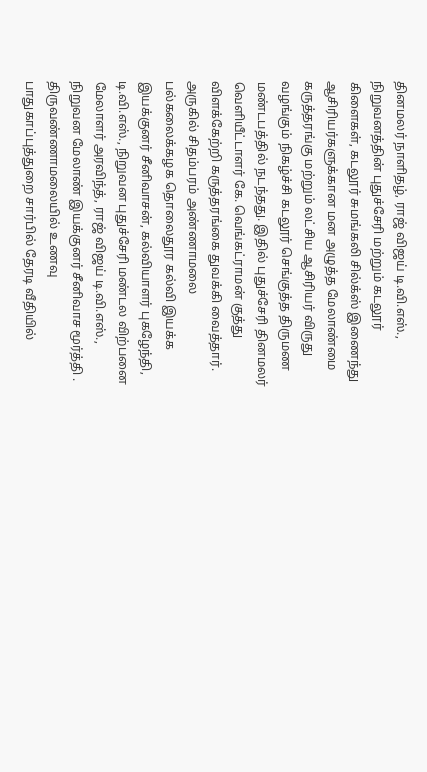தினமலர் நாளிதழ், ராஜ் விஜய் டி.வி.எஸ்., நிறுவனத்தின் புதுச்சேரி மற்றும் கடலூர் கிளைகள், கடலூர் சுமங்கலி சில்க்ஸ் இணைந்து ஆசிரியர்களுக்கான மன அழுத்த மேலாண்மை கருத்தரங்கு மற்றும் லட்சிய ஆசிரியர் விருது வழங்கும் நிகழ்ச்சி கடலூர் செங்குத்த திருமண மண்டபத்தில் நடந்தது. இதில் புதுச்சேரி தினமலர் வெளியீட்டாளர் கே. வெங்கட்ராமன் குத்து விளக்கேற்றி கருத்தரங்கை துவக்கி வைத்தார். அருகில் சிதம்பரம் அண்ணாமலை பல்கலைக்கழக தொலைதூர கல்வி இயக்க இயக்குனர் சீனிவாசன், கல்வியாளர் புகழேந்தி, டி.வி.எஸ்., நிறுவன புதுச்சேரி மண்டல விற்பனை மேலாளர் அரவிந்த், ராஜ் விஜய் டி.வி.எஸ்., நிறுவன மேலாண் இயக்குனர் சீனிவாச மூர்த்தி .
திருவண்ணாமலையில் உணவு பாதுகாப்புத்துறை சார்பில் தேரடி வீதியில்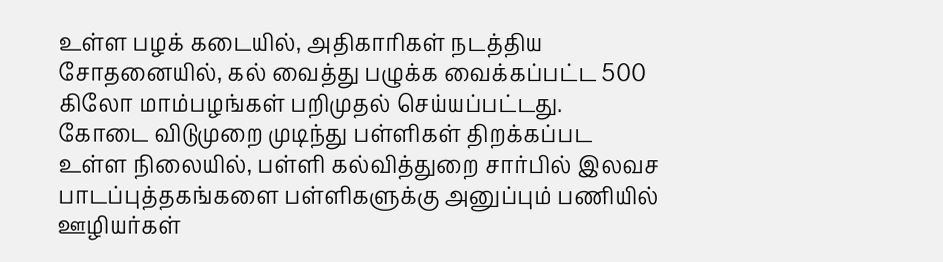உள்ள பழக் கடையில், அதிகாரிகள் நடத்திய சோதனையில், கல் வைத்து பழுக்க வைக்கப்பட்ட 500 கிலோ மாம்பழங்கள் பறிமுதல் செய்யப்பட்டது.
கோடை விடுமுறை முடிந்து பள்ளிகள் திறக்கப்பட உள்ள நிலையில், பள்ளி கல்வித்துறை சார்பில் இலவச பாடப்புத்தகங்களை பள்ளிகளுக்கு அனுப்பும் பணியில் ஊழியர்கள்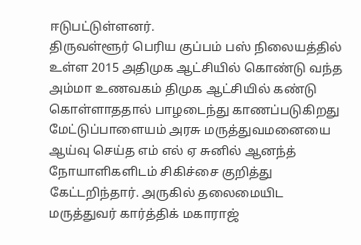ஈடுபட்டுள்ளனர்.
திருவள்ளூர் பெரிய குப்பம் பஸ் நிலையத்தில் உள்ள 2015 அதிமுக ஆட்சியில் கொண்டு வந்த அம்மா உணவகம் திமுக ஆட்சியில் கண்டு கொள்ளாததால் பாழடைந்து காணப்படுகிறது
மேட்டுப்பாளையம் அரசு மருத்துவமனையை ஆய்வு செய்த எம் எல் ஏ சுனில் ஆனந்த் நோயாளிகளிடம் சிகிச்சை குறித்து கேட்டறிந்தார். அருகில் தலைமையிட மருத்துவர் கார்த்திக் மகாராஜ்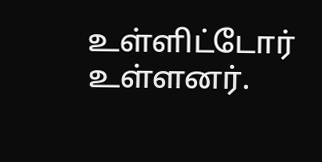உள்ளிட்டோர் உள்ளனர்.